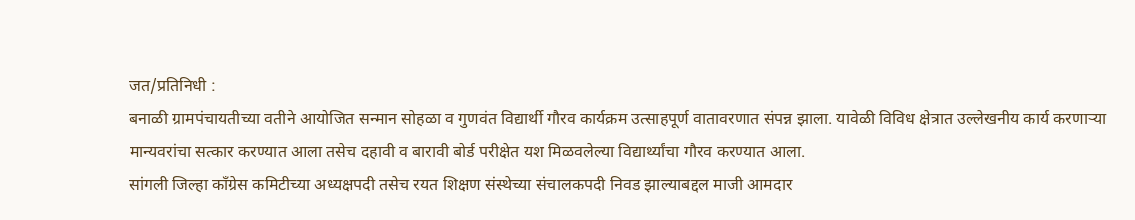जत/प्रतिनिधी :
बनाळी ग्रामपंचायतीच्या वतीने आयोजित सन्मान सोहळा व गुणवंत विद्यार्थी गौरव कार्यक्रम उत्साहपूर्ण वातावरणात संपन्न झाला. यावेळी विविध क्षेत्रात उल्लेखनीय कार्य करणाऱ्या मान्यवरांचा सत्कार करण्यात आला तसेच दहावी व बारावी बोर्ड परीक्षेत यश मिळवलेल्या विद्यार्थ्यांचा गौरव करण्यात आला.
सांगली जिल्हा काँग्रेस कमिटीच्या अध्यक्षपदी तसेच रयत शिक्षण संस्थेच्या संचालकपदी निवड झाल्याबद्दल माजी आमदार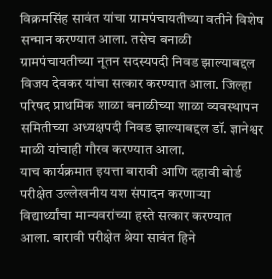विक्रमसिंह सावंत यांचा ग्रामपंचायतीच्या वतीने विशेष सन्मान करण्यात आला. तसेच बनाळी ग्रामपंचायतीच्या नूतन सदस्यपदी निवड झाल्याबद्दल विजय देवकर यांचा सत्कार करण्यात आला. जिल्हा परिषद प्राथमिक शाळा बनाळीच्या शाळा व्यवस्थापन समितीच्या अध्यक्षपदी निवड झाल्याबद्दल डॉ. ज्ञानेश्वर माळी यांचाही गौरव करण्यात आला.
याच कार्यक्रमात इयत्ता बारावी आणि दहावी बोर्ड परीक्षेत उल्लेखनीय यश संपादन करणाऱ्या विद्यार्थ्यांचा मान्यवरांच्या हस्ते सत्कार करण्यात आला. बारावी परीक्षेत श्रेया सावंत हिने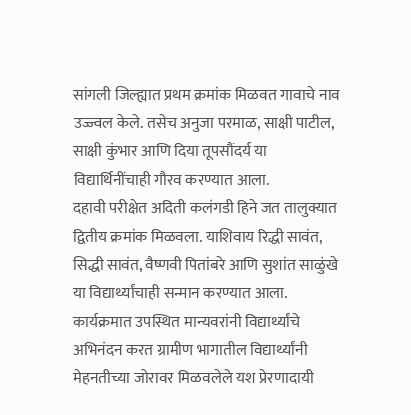सांगली जिल्ह्यात प्रथम क्रमांक मिळवत गावाचे नाव उज्ज्वल केले. तसेच अनुजा परमाळ, साक्षी पाटील, साक्षी कुंभार आणि दिया तूपसौंदर्य या विद्यार्थिनींचाही गौरव करण्यात आला.
दहावी परीक्षेत अदिती कलंगडी हिने जत तालुक्यात द्वितीय क्रमांक मिळवला. याशिवाय रिद्धी सावंत, सिद्धी सावंत, वैष्णवी पितांबरे आणि सुशांत साळुंखे या विद्यार्थ्यांचाही सन्मान करण्यात आला.
कार्यक्रमात उपस्थित मान्यवरांनी विद्यार्थ्यांचे अभिनंदन करत ग्रामीण भागातील विद्यार्थ्यांनी मेहनतीच्या जोरावर मिळवलेले यश प्रेरणादायी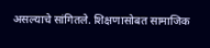असल्याचे सांगितले. शिक्षणासोबत सामाजिक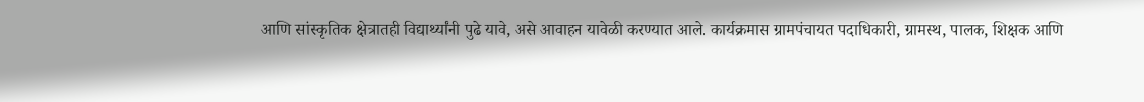आणि सांस्कृतिक क्षेत्रातही विद्यार्थ्यांनी पुढे यावे, असे आवाहन यावेळी करण्यात आले. कार्यक्रमास ग्रामपंचायत पदाधिकारी, ग्रामस्थ, पालक, शिक्षक आणि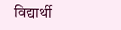विद्यार्थी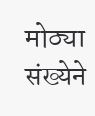मोठ्या संख्येने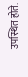उपस्थित होते.